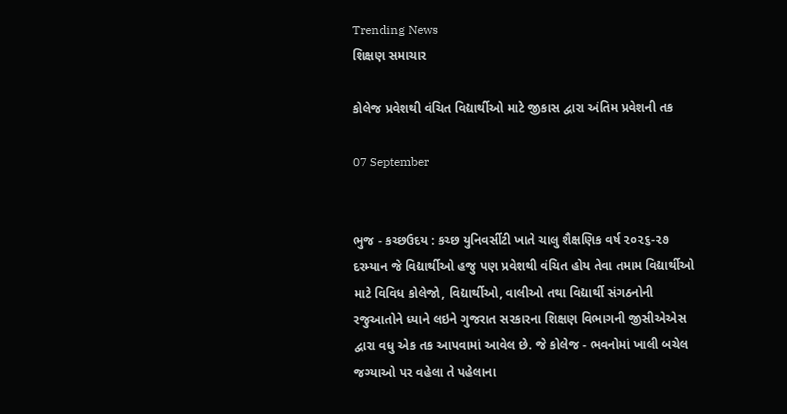Trending News
શિક્ષણ સમાચાર

કોલેજ પ્રવેશથી વંચિત વિદ્યાર્થીઓ માટે જીકાસ દ્વારા અંતિમ પ્રવેશની તક

07 September


ભુજ - કચ્છઉદય : કચ્છ યુનિવર્સીટી ખાતે ચાલુ શૈક્ષણિક વર્ષ ૨૦૨૬-૨૭ દરમ્યાન જે વિદ્યાર્થીઓ હજુ પણ પ્રવેશથી વંચિત હોય તેવા તમામ વિદ્યાર્થીઓ માટે વિવિધ કોલેજો, વિદ્યાર્થીઓ, વાલીઓ તથા વિદ્યાર્થી સંગઠનોની રજુઆતોને ધ્યાને લઇને ગુજરાત સરકારના શિક્ષણ વિભાગની જીસીએએસ દ્વારા વધુ એક તક આપવામાં આવેલ છે. જે કોલેજ - ભવનોમાં ખાલી બચેલ જગ્યાઓ પર વહેલા તે પહેલાના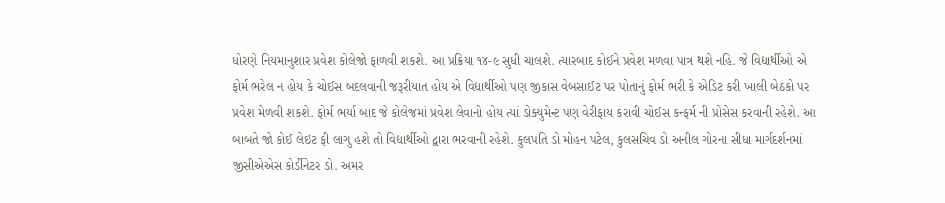ધોરણે નિયમાનુશાર પ્રવેશ કોલેજો ફાળવી શકશે. આ પ્રક્રિયા ૧૪-૯ સુધી ચાલશે. ત્યારબાદ કોઈને પ્રવેશ મળવા પાત્ર થશે નહિ. જે વિદ્યાર્થીઓ એ ફોર્મ ભરેલ ન હોય કે ચોઈસ બદલવાની જરૂરીયાત હોય એ વિદ્યાર્થીઓ પણ જીકાસ વેબસાઈટ પર પોતાનું ફોર્મ ભરી કે એડિટ કરી ખાલી બેઠકો પર પ્રવેશ મેળવી શકશે. ફોર્મ ભર્યા બાદ જે કોલેજમાં પ્રવેશ લેવાનો હોય ત્યાં ડોક્યુમેન્ટ પણ વેરીફાય કરાવી ચોઈસ કન્ફર્મ ની પ્રોસેસ કરવાની રહેશે. આ બાબતે જો કોઈ લેઇટ ફી લાગુ હશે તો વિદ્યાર્થીઓ દ્વારા ભરવાની રહેશે. કુલપતિ ડો મોહન પટેલ, કુલસચિવ ડો અનીલ ગોરના સીધા માર્ગદર્શનમાં જીસીએએસ કોર્ડીનેટર ડો. અમર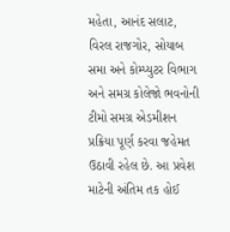મહેતા, આનંદ સલાટ, વિરલ રાજગોર, સોયાબ સમા અને કોમ્પ્યુટર વિભાગ અને સમગ્ર કોલેજો ભવનોની ટીમો સમગ્ર એડમીશન પ્રક્રિયા પૂર્ણ કરવા જહેમત ઉઠાવી રહેલ છે. આ પ્રવેશ માટેની અંતિમ તક હોઈ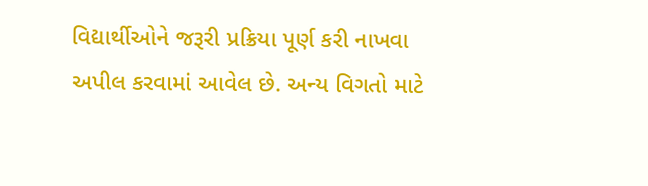વિદ્યાર્થીઓને જરૂરી પ્રક્રિયા પૂર્ણ કરી નાખવા અપીલ કરવામાં આવેલ છે. અન્ય વિગતો માટે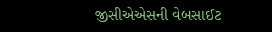જીસીએએસની વેબસાઈટ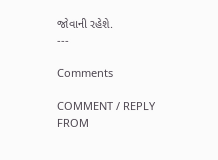જોવાની રહેશે.
---

Comments

COMMENT / REPLY FROM